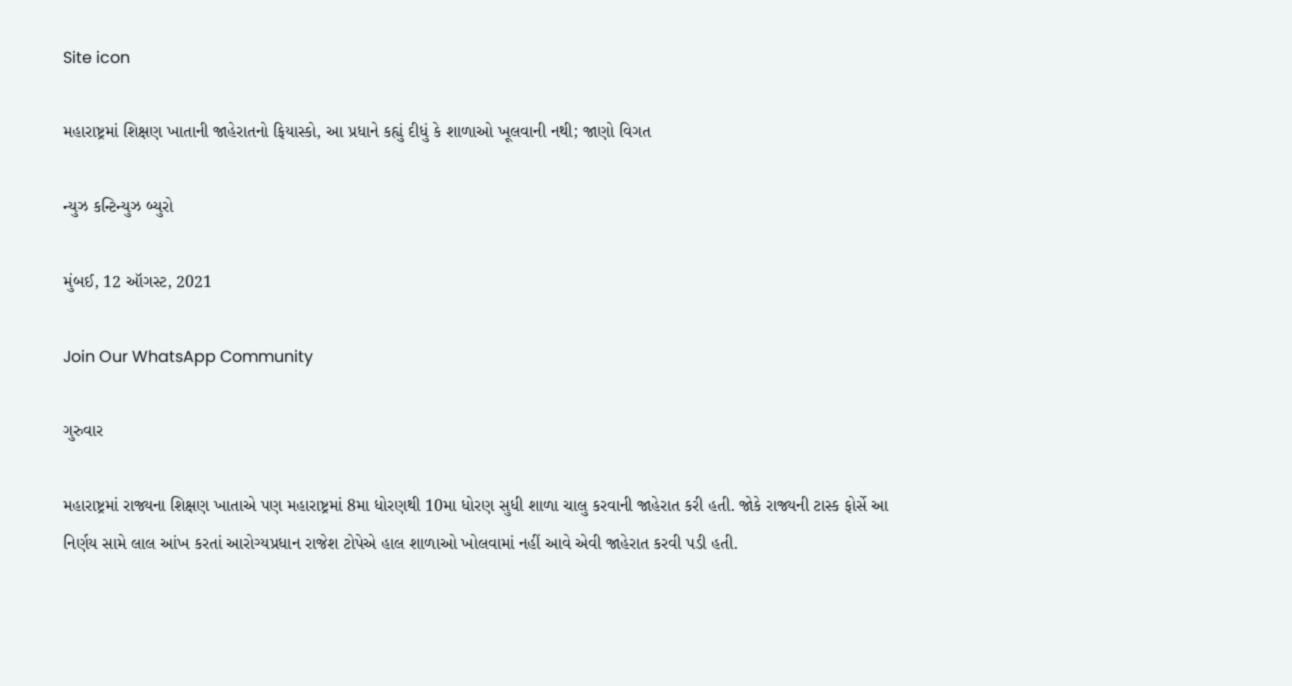Site icon

મહારાષ્ટ્રમાં શિક્ષણ ખાતાની જાહેરાતનો ફિયાસ્કો, આ પ્રધાને કહ્યું દીધું કે શાળાઓ ખૂલવાની નથી; જાણો વિગત

ન્યુઝ કન્ટિન્યુઝ બ્યુરો

મુંબઈ, 12 ઑગસ્ટ, 2021

Join Our WhatsApp Community

ગુરુવાર

મહારાષ્ટ્રમાં રાજ્યના શિક્ષણ ખાતાએ પણ મહારાષ્ટ્રમાં 8મા ધોરણથી 10મા ધોરણ સુધી શાળા ચાલુ કરવાની જાહેરાત કરી હતી. જોકે રાજ્યની ટાસ્ક ફોર્સે આ નિર્ણય સામે લાલ આંખ કરતાં આરોગ્યપ્રધાન રાજેશ ટોપેએ હાલ શાળાઓ ખોલવામાં નહીં આવે એવી જાહેરાત કરવી પડી હતી.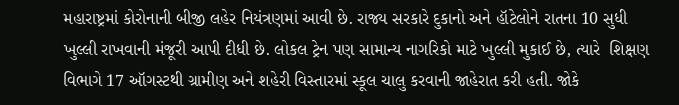મહારાષ્ટ્રમાં કોરોનાની બીજી લહેર નિયંત્રણમાં આવી છે. રાજ્ય સરકારે દુકાનો અને હૉટેલોને રાતના 10 સુધી ખુલ્લી રાખવાની મંજૂરી આપી દીધી છે. લોકલ ટ્રેન પણ સામાન્ય નાગરિકો માટે ખુલ્લી મુકાઈ છે, ત્યારે  શિક્ષણ વિભાગે 17 ઑગસ્ટથી ગ્રામીણ અને શહેરી વિસ્તારમાં સ્કૂલ ચાલુ કરવાની જાહેરાત કરી હતી. જોકે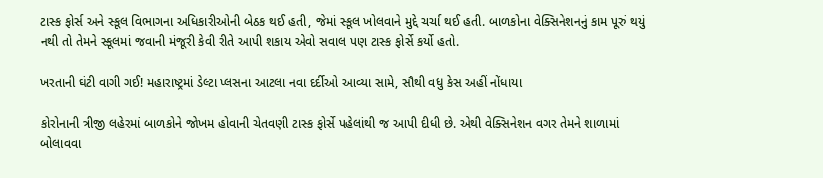ટાસ્ક ફોર્સ અને સ્કૂલ વિભાગના અધિકારીઓની બેઠક થઈ હતી, જેમાં સ્કૂલ ખોલવાને મુદ્દે ચર્ચા થઈ હતી. બાળકોના વેક્સિનેશનનું કામ પૂરું થયું નથી તો તેમને સ્કૂલમાં જવાની મંજૂરી કેવી રીતે આપી શકાય એવો સવાલ પણ ટાસ્ક ફોર્સે કર્યો હતો.

ખરતાની ઘંટી વાગી ગઈ! મહારાષ્ટ્રમાં ડેલ્ટા પ્લસના આટલા નવા દર્દીઓ આવ્યા સામે, સૌથી વધુ કેસ અહીં નોંધાયા

કોરોનાની ત્રીજી લહેરમાં બાળકોને જોખમ હોવાની ચેતવણી ટાસ્ક ફોર્સે પહેલાંથી જ આપી દીધી છે. એથી વેક્સિનેશન વગર તેમને શાળામાં બોલાવવા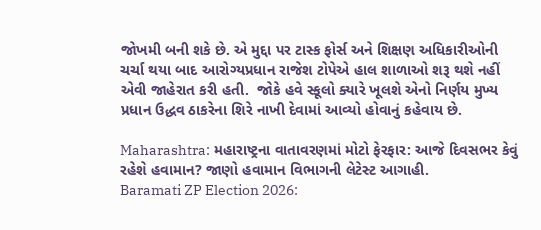જોખમી બની શકે છે. એ મુદ્દા પર ટાસ્ક ફોર્સ અને શિક્ષણ અધિકારીઓની ચર્ચા થયા બાદ આરોગ્યપ્રધાન રાજેશ ટોપેએ હાલ શાળાઓ શરૂ થશે નહીં એવી જાહેરાત કરી હતી.  જોકે હવે સ્કૂલો ક્યારે ખૂલશે એનો નિર્ણય મુખ્ય પ્રધાન ઉદ્ધવ ઠાકરેના શિરે નાખી દેવામાં આવ્યો હોવાનું કહેવાય છે.

Maharashtra: મહારાષ્ટ્રના વાતાવરણમાં મોટો ફેરફાર: આજે દિવસભર કેવું રહેશે હવામાન? જાણો હવામાન વિભાગની લેટેસ્ટ આગાહી.
Baramati ZP Election 2026: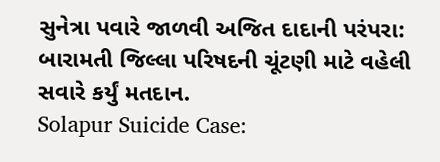સુનેત્રા પવારે જાળવી અજિત દાદાની પરંપરા: બારામતી જિલ્લા પરિષદની ચૂંટણી માટે વહેલી સવારે કર્યું મતદાન.
Solapur Suicide Case: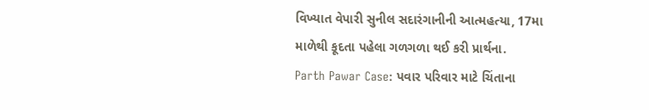વિખ્યાત વેપારી સુનીલ સદારંગાનીની આત્મહત્યા, 17મા માળેથી કૂદતા પહેલા ગળગળા થઈ કરી પ્રાર્થના.
Parth Pawar Case: પવાર પરિવાર માટે ચિંતાના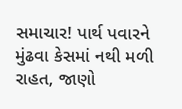સમાચાર! પાર્થ પવારને મુંઢવા કેસમાં નથી મળી રાહત, જાણો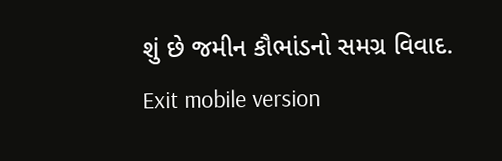શું છે જમીન કૌભાંડનો સમગ્ર વિવાદ.
Exit mobile version